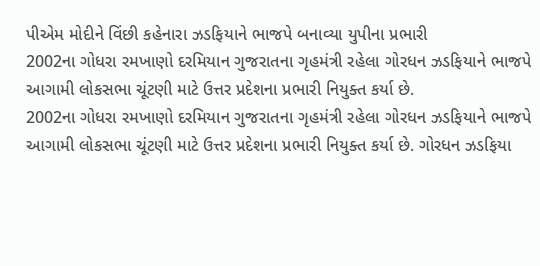પીએમ મોદીને વિંછી કહેનારા ઝડફિયાને ભાજપે બનાવ્યા યુપીના પ્રભારી
2002ના ગોધરા રમખાણો દરમિયાન ગુજરાતના ગૃહમંત્રી રહેલા ગોરધન ઝડફિયાને ભાજપે આગામી લોકસભા ચૂંટણી માટે ઉત્તર પ્રદેશના પ્રભારી નિયુક્ત કર્યા છે.
2002ના ગોધરા રમખાણો દરમિયાન ગુજરાતના ગૃહમંત્રી રહેલા ગોરધન ઝડફિયાને ભાજપે આગામી લોકસભા ચૂંટણી માટે ઉત્તર પ્રદેશના પ્રભારી નિયુક્ત કર્યા છે. ગોરધન ઝડફિયા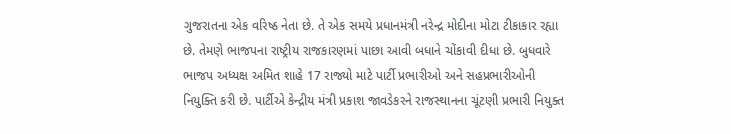ગુજરાતના એક વરિષ્ઠ નેતા છે. તે એક સમયે પ્રધાનમંત્રી નરેન્દ્ર મોદીના મોટા ટીકાકાર રહ્યા છે. તેમણે ભાજપના રાષ્ટ્રીય રાજકારણમાં પાછા આવી બધાને ચોંકાવી દીધા છે. બુધવારે ભાજપ અધ્યક્ષ અમિત શાહે 17 રાજ્યો માટે પાર્ટી પ્રભારીઓ અને સહપ્રભારીઓની નિયુક્તિ કરી છે. પાર્ટીએ કેન્દ્રીય મંત્રી પ્રકાશ જાવડેકરને રાજસ્થાનના ચૂંટણી પ્રભારી નિયુક્ત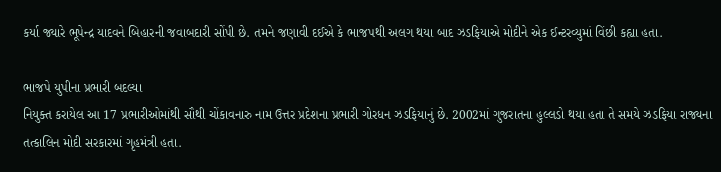કર્યા જ્યારે ભૂપેન્દ્ર યાદવને બિહારની જવાબદારી સોંપી છે. તમને જણાવી દઈએ કે ભાજપથી અલગ થયા બાદ ઝડફિયાએ મોદીને એક ઈન્ટરવ્યુમાં વિંછી કહ્યા હતા.

ભાજપે યુપીના પ્રભારી બદલ્યા
નિયુક્ત કરાયેલ આ 17 પ્રભારીઓમાંથી સૌથી ચોંકાવનારુ નામ ઉત્તર પ્રદેશના પ્રભારી ગોરધન ઝડફિયાનું છે. 2002માં ગુજરાતના હુલ્લડો થયા હતા તે સમયે ઝડફિયા રાજ્યના તત્કાલિન મોદી સરકારમાં ગૃહમંત્રી હતા.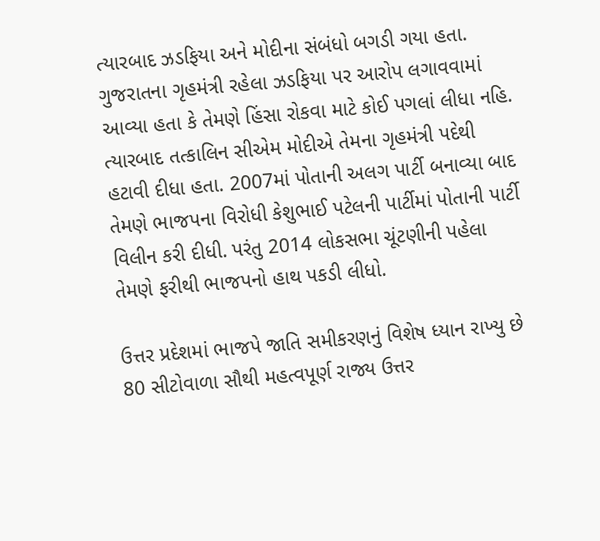ત્યારબાદ ઝડફિયા અને મોદીના સંબંધો બગડી ગયા હતા. ગુજરાતના ગૃહમંત્રી રહેલા ઝડફિયા પર આરોપ લગાવવામાં આવ્યા હતા કે તેમણે હિંસા રોકવા માટે કોઈ પગલાં લીધા નહિ. ત્યારબાદ તત્કાલિન સીએમ મોદીએ તેમના ગૃહમંત્રી પદેથી હટાવી દીધા હતા. 2007માં પોતાની અલગ પાર્ટી બનાવ્યા બાદ તેમણે ભાજપના વિરોધી કેશુભાઈ પટેલની પાર્ટીમાં પોતાની પાર્ટી વિલીન કરી દીધી. પરંતુ 2014 લોકસભા ચૂંટણીની પહેલા તેમણે ફરીથી ભાજપનો હાથ પકડી લીધો.

ઉત્તર પ્રદેશમાં ભાજપે જાતિ સમીકરણનું વિશેષ ધ્યાન રાખ્યુ છે
80 સીટોવાળા સૌથી મહત્વપૂર્ણ રાજ્ય ઉત્તર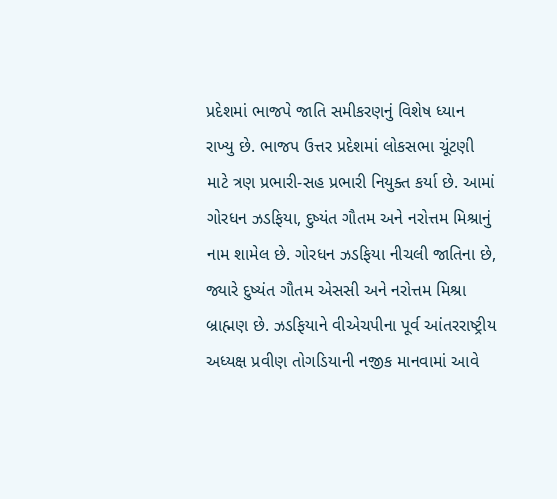પ્રદેશમાં ભાજપે જાતિ સમીકરણનું વિશેષ ધ્યાન રાખ્યુ છે. ભાજપ ઉત્તર પ્રદેશમાં લોકસભા ચૂંટણી માટે ત્રણ પ્રભારી-સહ પ્રભારી નિયુક્ત કર્યા છે. આમાં ગોરધન ઝડફિયા, દુષ્યંત ગૌતમ અને નરોત્તમ મિશ્રાનું નામ શામેલ છે. ગોરધન ઝડફિયા નીચલી જાતિના છે, જ્યારે દુષ્યંત ગૌતમ એસસી અને નરોત્તમ મિશ્રા બ્રાહ્મણ છે. ઝડફિયાને વીએચપીના પૂર્વ આંતરરાષ્ટ્રીય અધ્યક્ષ પ્રવીણ તોગડિયાની નજીક માનવામાં આવે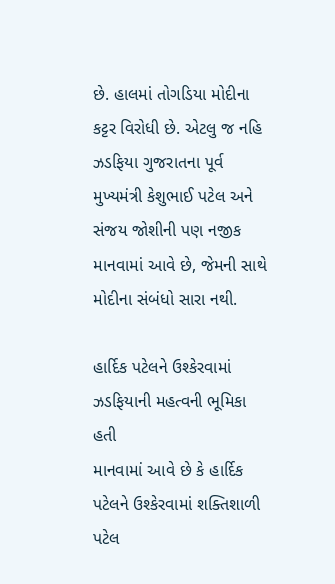છે. હાલમાં તોગડિયા મોદીના કટ્ટર વિરોધી છે. એટલુ જ નહિ ઝડફિયા ગુજરાતના પૂર્વ મુખ્યમંત્રી કેશુભાઈ પટેલ અને સંજય જોશીની પણ નજીક માનવામાં આવે છે, જેમની સાથે મોદીના સંબંધો સારા નથી.

હાર્દિક પટેલને ઉશ્કેરવામાં ઝડફિયાની મહત્વની ભૂમિકા હતી
માનવામાં આવે છે કે હાર્દિક પટેલને ઉશ્કેરવામાં શક્તિશાળી પટેલ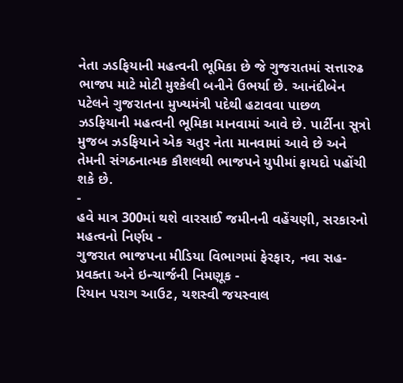નેતા ઝડફિયાની મહત્વની ભૂમિકા છે જે ગુજરાતમાં સત્તારુઢ ભાજપ માટે મોટી મુશ્કેલી બનીને ઉભર્યા છે. આનંદીબેન પટેલને ગુજરાતના મુખ્યમંત્રી પદેથી હટાવવા પાછળ ઝડફિયાની મહત્વની ભૂમિકા માનવામાં આવે છે. પાર્ટીના સૂત્રો મુજબ ઝડફિયાને એક ચતુર નેતા માનવામાં આવે છે અને તેમની સંગઠનાત્મક કૌશલથી ભાજપને યુપીમાં ફાયદો પહોંચી શકે છે.
-
હવે માત્ર 300માં થશે વારસાઈ જમીનની વહેંચણી, સરકારનો મહત્વનો નિર્ણય -
ગુજરાત ભાજપના મીડિયા વિભાગમાં ફેરફાર, નવા સહ-પ્રવક્તા અને ઇન્ચાર્જની નિમણૂક -
રિયાન પરાગ આઉટ, યશસ્વી જયસ્વાલ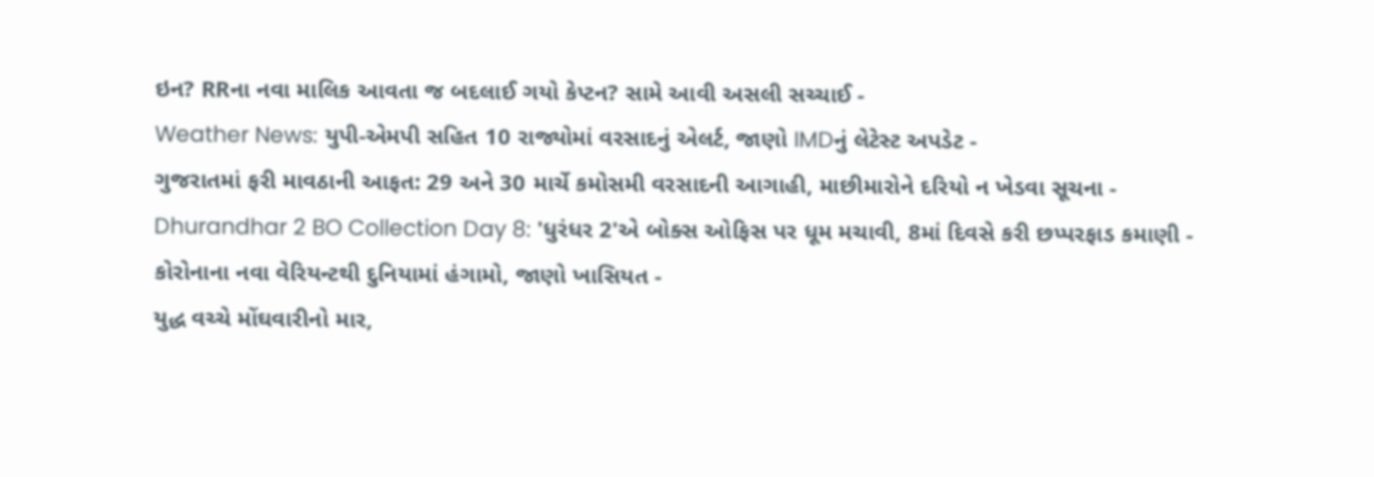ઇન? RRના નવા માલિક આવતા જ બદલાઈ ગયો કેપ્ટન? સામે આવી અસલી સચ્ચાઈ -
Weather News: યુપી-એમપી સહિત 10 રાજ્યોમાં વરસાદનું એલર્ટ, જાણો IMDનું લેટેસ્ટ અપડેટ -
ગુજરાતમાં ફરી માવઠાની આફત: 29 અને 30 માર્ચે કમોસમી વરસાદની આગાહી, માછીમારોને દરિયો ન ખેડવા સૂચના -
Dhurandhar 2 BO Collection Day 8: 'ધુરંધર 2'એ બોક્સ ઓફિસ પર ધૂમ મચાવી, 8માં દિવસે કરી છપ્પરફાડ કમાણી -
કોરોનાના નવા વેરિયન્ટથી દુનિયામાં હંગામો, જાણો ખાસિયત -
યુદ્ધ વચ્ચે મોંઘવારીનો માર,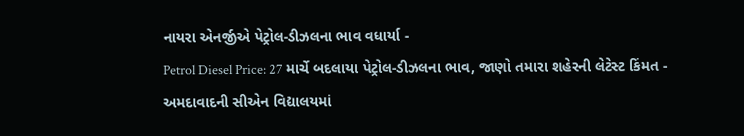નાયરા એનર્જીએ પેટ્રોલ-ડીઝલના ભાવ વધાર્યા -
Petrol Diesel Price: 27 માર્ચે બદલાયા પેટ્રોલ-ડીઝલના ભાવ, જાણો તમારા શહેરની લેટેસ્ટ કિંમત -
અમદાવાદની સીએન વિદ્યાલયમાં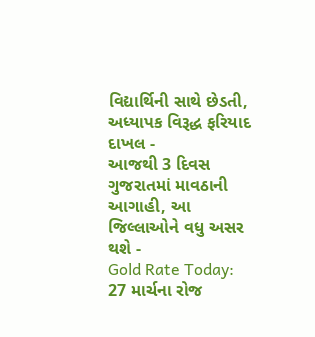વિદ્યાર્થિની સાથે છેડતી, અધ્યાપક વિરૂદ્ધ ફરિયાદ દાખલ -
આજથી 3 દિવસ ગુજરાતમાં માવઠાની આગાહી, આ જિલ્લાઓને વધુ અસર થશે -
Gold Rate Today: 27 માર્ચના રોજ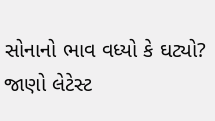સોનાનો ભાવ વધ્યો કે ઘટ્યો? જાણો લેટેસ્ટ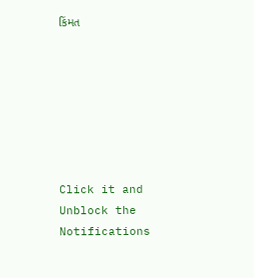કિંમત







Click it and Unblock the Notifications